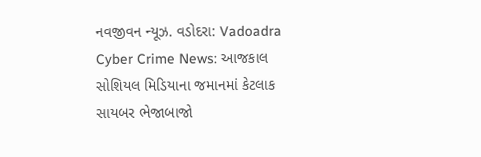નવજીવન ન્યૂઝ. વડોદરા: Vadoadra Cyber Crime News: આજકાલ સોશિયલ મિડિયાના જમાનમાં કેટલાક સાયબર ભેજાબાજો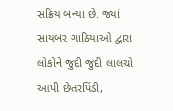સક્રિય બન્યા છે. જ્યાં સાયબર ગાઠિયાઓ દ્વારા લોકોને જુદી જુદી લાલચો આપી છેતરપિંડી,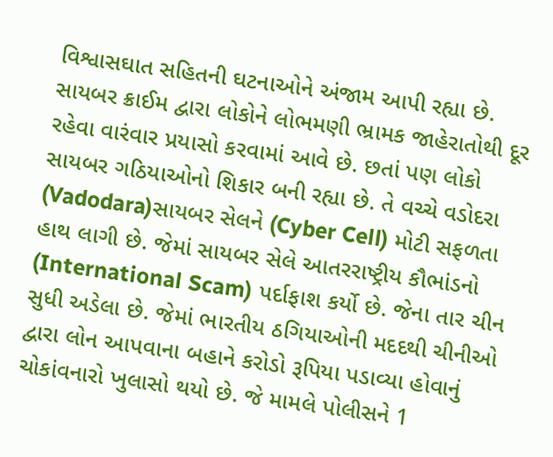વિશ્વાસઘાત સહિતની ઘટનાઓને અંજામ આપી રહ્યા છે. સાયબર ક્રાઈમ દ્વારા લોકોને લોભમણી ભ્રામક જાહેરાતોથી દૂર રહેવા વારંવાર પ્રયાસો કરવામાં આવે છે. છતાં પણ લોકો સાયબર ગઠિયાઓનો શિકાર બની રહ્યા છે. તે વચ્ચે વડોદરા (Vadodara)સાયબર સેલને (Cyber Cell) મોટી સફળતા હાથ લાગી છે. જેમાં સાયબર સેલે આતરરાષ્ટ્રીય કૌભાંડનો (International Scam) પર્દાફાશ કર્યો છે. જેના તાર ચીન સુધી અડેલા છે. જેમાં ભારતીય ઠગિયાઓની મદદથી ચીનીઓ દ્વારા લોન આપવાના બહાને કરોડો રૂપિયા પડાવ્યા હોવાનું ચોકાંવનારો ખુલાસો થયો છે. જે મામલે પોલીસને 1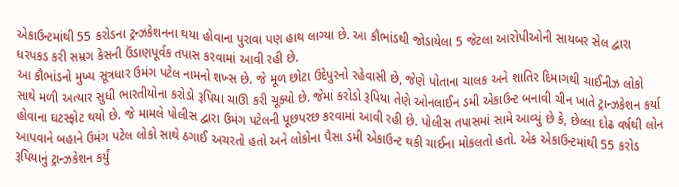એકાઉન્ટમાંથી 55 કરોડના ટ્રન્ઝકેશનના થયા હોવાના પુરાવા પણ હાથ લાગ્યા છે. આ કૌભાંડથી જોડાયેલા 5 જેટલા આરોપીઓની સાયબર સેલ દ્વારા ધરપકડ કરી સમ્રગ કેસની ઉંડાણપૂર્વક તપાસ કરવામાં આવી રહી છે.
આ કૌભાંડનો મુખ્ય સૂત્રધાર ઉમંગ પટેલ નામનો શખ્સ છે. જે મૂળ છોટા ઉદેપુરનો રહેવાસી છે, જેણે પોતાના ચાલક અને શાતિર દિમાગથી ચાઈનીઝ લોકો સાથે મળી અત્યાર સુધી ભારતીયોના કરોડો રૂપિયા ચાઊ કરી ચૂક્યો છે. જેમાં કરોડો રૂપિયા તેણે ઓનલાઈન ડમી એકાઉન્ટ બનાવી ચીન ખાતે ટ્રાન્ઝકેશન કર્યા હોવાના ઘટસ્ફોટ થયો છે. જે મામલે પોલીસ દ્વારા ઉમંગ પટેલની પૂછપરછ કરવામાં આવી રહી છે. પોલીસ તપાસમાં સામે આવ્યું છે કે, છેલ્લા દોઢ વર્ષથી લોન આપવાને બહાને ઉમંગ પટેલ લોકો સાથે ઠગાઈ અચરતો હતો અને લોકોના પૈસા ડમી એકાઉન્ટ થકી ચાઈના મોકલતો હતો. એક એકાઉન્ટમાંથી 55 કરોડ રૂપિયાનું ટ્રાન્ઝકેશન કર્યું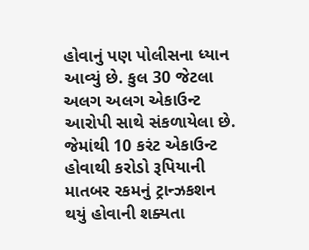હોવાનું પણ પોલીસના ધ્યાન આવ્યું છે. કુલ 30 જેટલા અલગ અલગ એકાઉન્ટ આરોપી સાથે સંકળાયેલા છે. જેમાંથી 10 કરંટ એકાઉન્ટ હોવાથી કરોડો રૂપિયાની માતબર રકમનું ટ્રાન્ઝકશન થયું હોવાની શક્યતા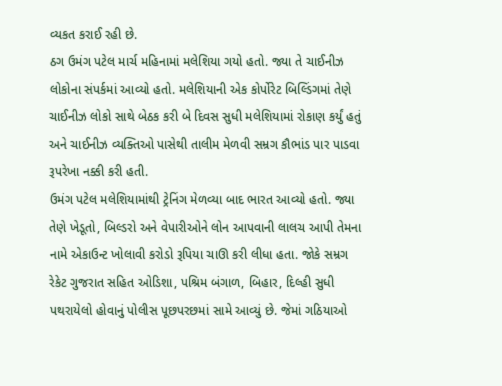વ્યકત કરાઈ રહી છે.
ઠગ ઉમંગ પટેલ માર્ચ મહિનામાં મલેશિયા ગયો હતો. જ્યા તે ચાઈનીઝ લોકોના સંપર્કમાં આવ્યો હતો. મલેશિયાની એક કોર્પોરેટ બિલ્ડિંગમાં તેણે ચાઈનીઝ લોકો સાથે બેઠક કરી બે દિવસ સુધી મલેશિયામાં રોકાણ કર્યું હતું અને ચાઈનીઝ વ્યક્તિઓ પાસેથી તાલીમ મેળવી સમ્રગ કૌભાંડ પાર પાડવા રૂપરેખા નક્કી કરી હતી.
ઉમંગ પટેલ મલેશિયામાંથી ટ્રેનિંગ મેળવ્યા બાદ ભારત આવ્યો હતો. જ્યા તેણે ખેડૂતો, બિલ્ડરો અને વેપારીઓને લોન આપવાની લાલચ આપી તેમના નામે એકાઉન્ટ ખોલાવી કરોડો રૂપિયા ચાઊ કરી લીધા હતા. જોકે સમ્રગ રેકેટ ગુજરાત સહિત ઓડિશા, પશ્રિમ બંગાળ, બિહાર, દિલ્હી સુધી પથરાયેલો હોવાનું પોલીસ પૂછપરછમાં સામે આવ્યું છે. જેમાં ગઠિયાઓ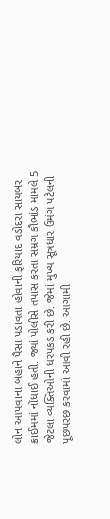લોન આપવાના બહાને પૈસા પડાવતા હોવાની ફરિયાદ વડોદરા સાયબર ક્રાઈમમાં નોંધાઈ હતી. જ્યાં પોલીસે તપાસ કરતા સમ્રગ કૌભાંડ મામલે 5 જેટલા વ્યક્તિઓની ધરપકડ કરી છે. જેમાં મુખ્ય સૂત્રધાર ઉમંગ પટેલની પૂછપરછ કરવામાં આવી રહી છે. આગામી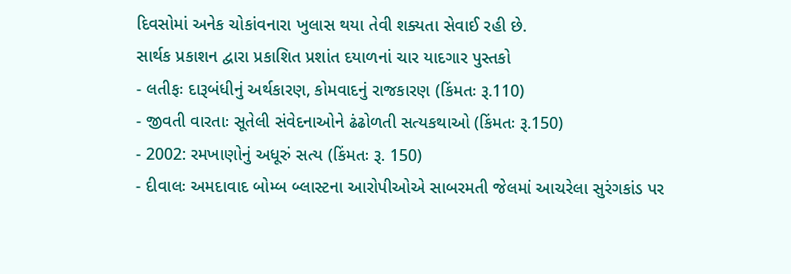દિવસોમાં અનેક ચોકાંવનારા ખુલાસ થયા તેવી શક્યતા સેવાઈ રહી છે.
સાર્થક પ્રકાશન દ્વારા પ્રકાશિત પ્રશાંત દયાળનાં ચાર યાદગાર પુસ્તકો
- લતીફઃ દારૂબંધીનું અર્થકારણ, કોમવાદનું રાજકારણ (કિંમતઃ રૂ.110)
- જીવતી વારતાઃ સૂતેલી સંવેદનાઓને ઢંઢોળતી સત્યકથાઓ (કિંમતઃ રૂ.150)
- 2002: રમખાણોનું અધૂરું સત્ય (કિંમતઃ રૂ. 150)
- દીવાલઃ અમદાવાદ બોમ્બ બ્લાસ્ટના આરોપીઓએ સાબરમતી જેલમાં આચરેલા સુરંગકાંડ પર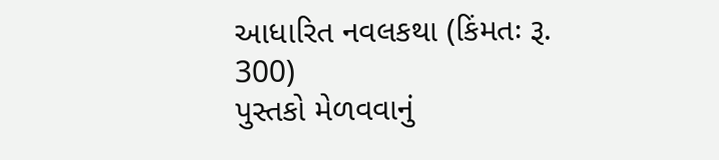આધારિત નવલકથા (કિંમતઃ રૂ. 300)
પુસ્તકો મેળવવાનું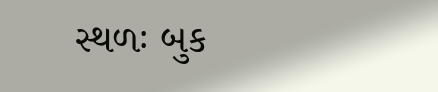સ્થળઃ બુક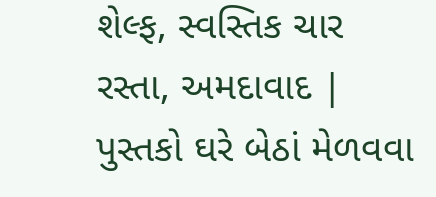શેલ્ફ, સ્વસ્તિક ચાર રસ્તા, અમદાવાદ | પુસ્તકો ઘરે બેઠાં મેળવવા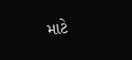માટે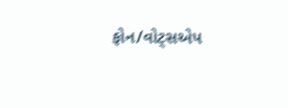ફોન/વોટ્સએપ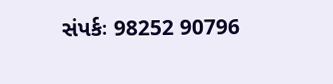સંપર્કઃ 98252 90796